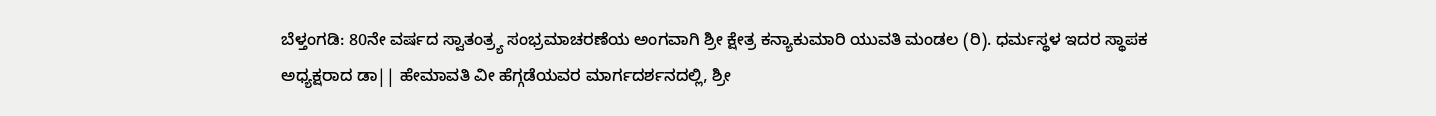ಬೆಳ್ತಂಗಡಿ: 80ನೇ ವರ್ಷದ ಸ್ವಾತಂತ್ರ್ಯ ಸಂಭ್ರಮಾಚರಣೆಯ ಅಂಗವಾಗಿ ಶ್ರೀ ಕ್ಷೇತ್ರ ಕನ್ಯಾಕುಮಾರಿ ಯುವತಿ ಮಂಡಲ (ರಿ). ಧರ್ಮಸ್ಥಳ ಇದರ ಸ್ಥಾಪಕ ಅಧ್ಯಕ್ಷರಾದ ಡಾ|| ಹೇಮಾವತಿ ವೀ ಹೆಗ್ಗಡೆಯವರ ಮಾರ್ಗದರ್ಶನದಲ್ಲಿ, ಶ್ರೀ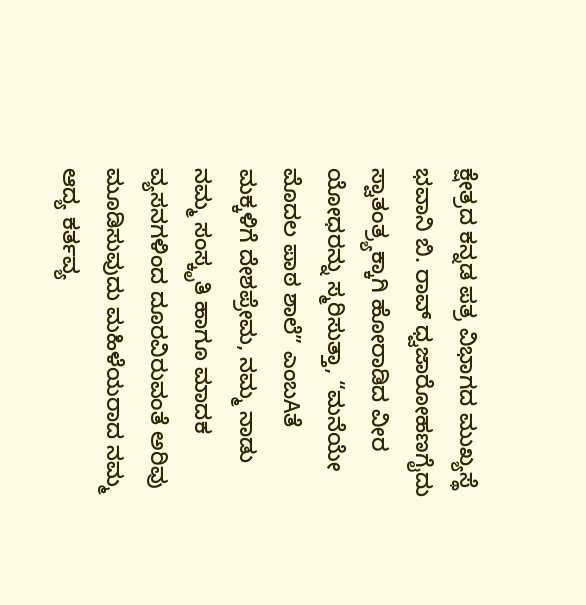ಕ್ಷೇತ್ರದ ಕನ್ನಡ ಪತ್ರ ವಿಭಾಗದ ಮುಖ್ಯಸ್ಥೆ ಭವಾನಿ ಬಿ. ರಾವ್ ಧ್ವಜಾರೋಹಣಗೈದು ಸ್ವಾತಂತ್ರ್ಯಕ್ಕಾಗಿ ಹೋರಾಡಿದ ವೀರ ಯೋಧರನ್ನು ಸ್ಮರಿಸುತ್ತಾ, “ಮನೆಯೇ ಮೊದಲ ಪಾಠ ಶಾಲೆ” ಎಂಬAತೆ ಮಕ್ಕಳಿಗೆ ದೇಶಪ್ರೇಮ, ನಮ್ಮ ನಾಡು ನಮ್ಮ ಸಂಸ್ಕೃತಿ ಹಾಗೂ ಮಾದಕ ವ್ಯಸನಗಳಿಂದ ದೂರವಿರುವಂತೆ ಅರಿವು ಮೂಡಿಸುವುದು ಮಹಿಳೆಯರಾದ ನಮ್ಮ ಆದ್ಯ ಕರ್ತವ್ಯ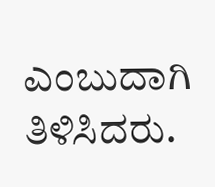ಎಂಬುದಾಗಿ ತಿಳಿಸಿದರು.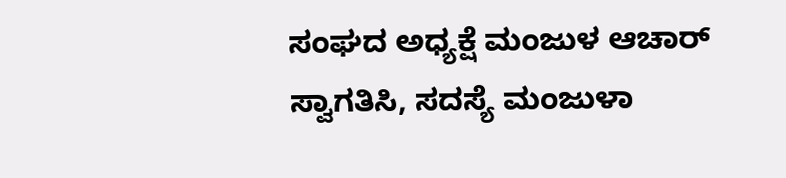ಸಂಘದ ಅಧ್ಯಕ್ಷೆ ಮಂಜುಳ ಆಚಾರ್ ಸ್ವಾಗತಿಸಿ, ಸದಸ್ಯೆ ಮಂಜುಳಾ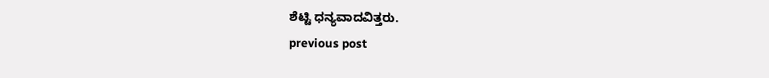ಶೆಟ್ಟಿ ಧನ್ಯವಾದವಿತ್ತರು.
previous post